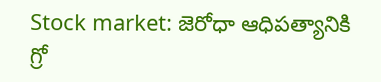Stock market: జెరోధా ఆధిపత్యానికి గ్రో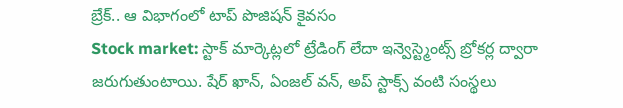బ్రేక్.. ఆ విభాగంలో టాప్ పొజిషన్ కైవసం
Stock market: స్టాక్ మార్కెట్లలో ట్రేడింగ్ లేదా ఇన్వెస్ట్మెంట్స్ బ్రోకర్ల ద్వారా జరుగుతుంటాయి. షేర్ ఖాన్, ఏంజల్ వన్, అప్ స్టాక్స్ వంటి సంస్థలు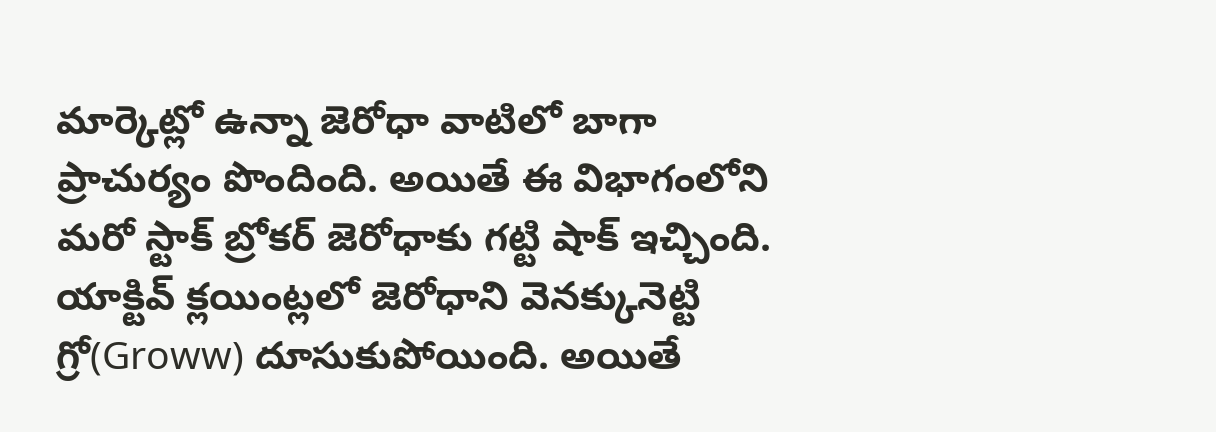మార్కెట్లో ఉన్నా జెరోధా వాటిలో బాగా ప్రాచుర్యం పొందింది. అయితే ఈ విభాగంలోని మరో స్టాక్ బ్రోకర్ జెరోధాకు గట్టి షాక్ ఇచ్చింది.
యాక్టివ్ క్లయింట్లలో జెరోధాని వెనక్కునెట్టి గ్రో(Groww) దూసుకుపోయింది. అయితే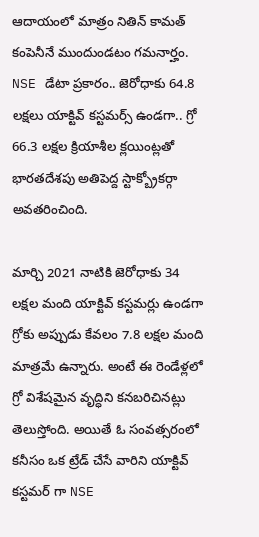ఆదాయంలో మాత్రం నితిన్ కామత్ కంపెనీనే ముందుండటం గమనార్హం. NSE డేటా ప్రకారం.. జెరోధాకు 64.8 లక్షలు యాక్టివ్ కస్టమర్స్ ఉండగా.. గ్రో 66.3 లక్షల క్రియాశీల క్లయింట్లతో భారతదేశపు అతిపెద్ద స్టాక్బ్రోకర్గా అవతరించింది.

మార్చి 2021 నాటికి జెరోధాకు 34 లక్షల మంది యాక్టివ్ కస్టమర్లు ఉండగా గ్రోకు అప్పుడు కేవలం 7.8 లక్షల మంది మాత్రమే ఉన్నారు. అంటే ఈ రెండేళ్లలో గ్రో విశేషమైన వృద్ధిని కనబరిచినట్లు తెలుస్తోంది. అయితే ఓ సంవత్సరంలో కనీసం ఒక ట్రేడ్ చేసే వారిని యాక్టివ్ కస్టమర్ గా NSE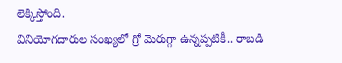లెక్కిస్తోంది.
వినియోగదారుల సంఖ్యలో గ్రో మెరుగ్గా ఉన్నప్పటికీ.. రాబడి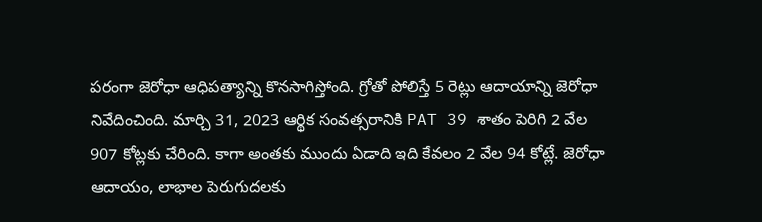పరంగా జెరోధా ఆధిపత్యాన్ని కొనసాగిస్తోంది. గ్రోతో పోలిస్తే 5 రెట్లు ఆదాయాన్ని జెరోధా నివేదించింది. మార్చి 31, 2023 ఆర్థిక సంవత్సరానికి PAT 39 శాతం పెరిగి 2 వేల 907 కోట్లకు చేరింది. కాగా అంతకు ముందు ఏడాది ఇది కేవలం 2 వేల 94 కోట్లే. జెరోధా ఆదాయం, లాభాల పెరుగుదలకు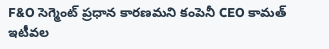F&O సెగ్మెంట్ ప్రధాన కారణమని కంపెనీ CEO కామత్ ఇటీవల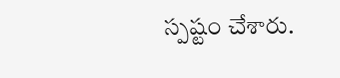స్పష్టం చేశారు.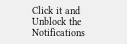Click it and Unblock the Notifications